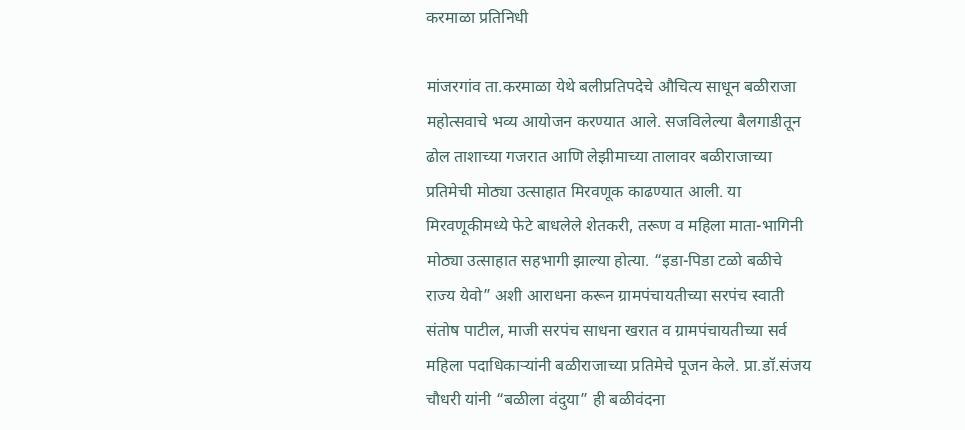करमाळा प्रतिनिधी

मांजरगांव ता.करमाळा येथे बलीप्रतिपदेचे औचित्य साधून बळीराजा महोत्सवाचे भव्य आयोजन करण्यात आले. सजविलेल्या बैलगाडीतून ढोल ताशाच्या गजरात आणि लेझीमाच्या तालावर बळीराजाच्या प्रतिमेची मोठ्या उत्साहात मिरवणूक काढण्यात आली. या मिरवणूकीमध्ये फेटे बाधलेले शेतकरी, तरूण व महिला माता-भागिनी मोठ्या उत्साहात सहभागी झाल्या होत्या. “इडा-पिडा टळो बळीचे राज्य येवो” अशी आराधना करून ग्रामपंचायतीच्या सरपंच स्वाती संतोष पाटील, माजी सरपंच साधना खरात व ग्रामपंचायतीच्या सर्व महिला पदाधिकाऱ्यांनी बळीराजाच्या प्रतिमेचे पूजन केले. प्रा.डॉ.संजय चौधरी यांनी “बळीला वंदुया” ही बळीवंदना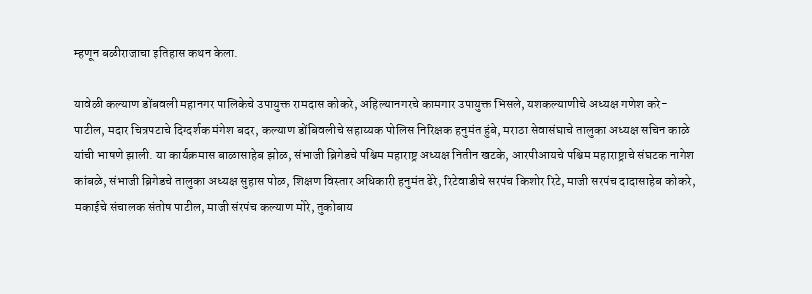म्हणून बळीराजाचा इतिहास कथन केला.

यावेळी कल्याण डोंबवली महानगर पालिकेचे उपायुक्त रामदास कोकरे, अहिल्यानगरचे कामगार उपायुक्त भिसले, यशकल्याणीचे अध्यक्ष गणेश करे-पाटील, मदार चित्रपटाचे दिग्दर्शक मंगेश बदर, कल्याण डोंबिवलीचे सहाय्यक पोलिस निरिक्षक हनुमंत हुंबे, मराठा सेवासंघाचे तालुका अध्यक्ष सचिन काळे यांची भाषणे झाली. या कार्यक्रमास बाळासाहेब झोळ, संभाजी ब्रिगेडचे पश्चिम महाराष्ट्र अध्यक्ष नितीन खटके, आरपीआयचे पश्चिम महाराष्ट्राचे संघटक नागेश कांबळे, संभाजी ब्रिगेडचे तालुका अध्यक्ष सुहास पोळ, शिक्षण विस्तार अधिकारी हनुमंत ढेरे, रिटेवाडीचे सरपंच किशोर रिटे, माजी सरपंच दादासाहेब कोकरे, मकाईचे संचालक संतोष पाटील, माजी संरपंच कल्याण मोरे, तुकोबाय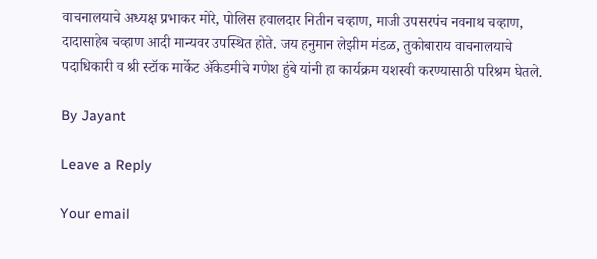वाचनालयाचे अध्यक्ष प्रभाकर मोरे, पोलिस हवालदार नितीन चव्हाण, माजी उपसरपंच नवनाथ चव्हाण, दादासाहेब चव्हाण आदी मान्यवर उपस्थित होते. जय हनुमान लेझीम मंडळ, तुकोबाराय वाचनालयाचे पदाधिकारी व श्री स्टॉक मार्केट ॲकेडमीचे गणेश हुंबे यांनी हा कार्यक्रम यशस्वी करण्यासाठी परिश्रम घेतले.

By Jayant

Leave a Reply

Your email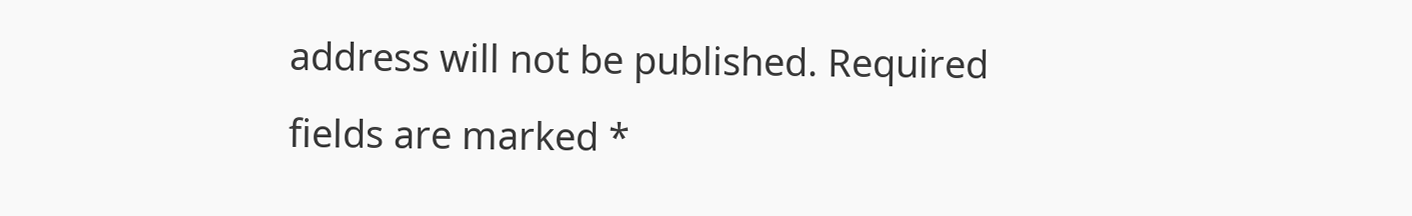address will not be published. Required fields are marked *